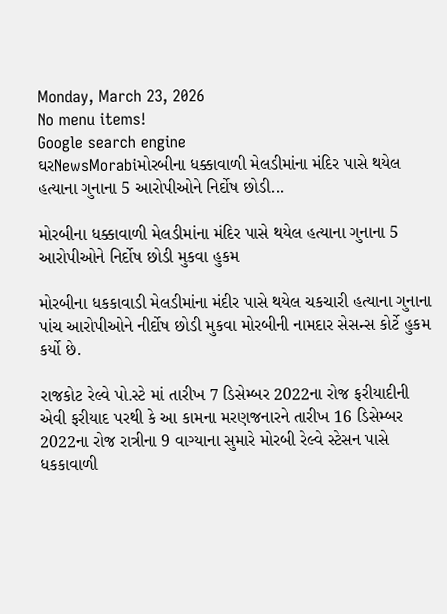Monday, March 23, 2026
No menu items!
Google search engine
ઘરNewsMorabiમોરબીના ધક્કાવાળી મેલડીમાંના મંદિર પાસે થયેલ હત્યાના ગુનાના 5 આરોપીઓને નિર્દોષ છોડી...

મોરબીના ધક્કાવાળી મેલડીમાંના મંદિર પાસે થયેલ હત્યાના ગુનાના 5 આરોપીઓને નિર્દોષ છોડી મુકવા હુકમ

મોરબીના ધકકાવાડી મેલડીમાંના મંદીર પાસે થયેલ ચકચારી હત્યાના ગુનાના પાંચ આરોપીઓને નીર્દોષ છોડી મુકવા મોરબીની નામદાર સેસન્સ કોર્ટે હુકમ કર્યો છે.

રાજકોટ રેલ્વે પો.સ્ટે માં તારીખ 7 ડિસેમ્બર 2022ના રોજ ફરીયાદીની એવી ફરીયાદ પરથી કે આ કામના મરણજનારને તારીખ 16 ડિસેમ્બર 2022ના રોજ રાત્રીના 9 વાગ્યાના સુમારે મોરબી રેલ્વે સ્ટેસન પાસે ધકકાવાળી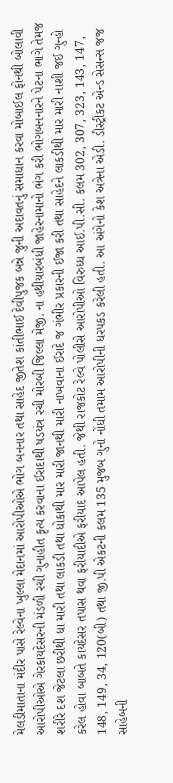મેલડીમાતાના મંદીર પાસે રેલ્વેના ખુલ્લા મેદાનમાં આરોપીઓએ ભોગ બનનાર તથા સાહેદ જીતેશ કાંતીભાઈ દેવીપુજક બન્ને જુની અદાવતનું સમાધાન કરવા મોબાઈલ ફોનથી બોલાવી આરોપીઓએ ગેરકાયદેસરની મંડળી રચી ગુનાહીત કૃત્ય કરવાના ઈરાદાથી ષડયંત્ર રચી મોરબી જિલ્લા મેજી. ના હથીયારબંધી જાહેરનામાનો ભંગ કરી ભોગબનનારને પેટના ભાગે તેમજ શરીરે દશ જેટલા છરીથી ધા મારી તથા લાકડી તથા ધોકાથી માર મારી જાનથી મારી નાખવાના ઈરાદે જ ગંભીર પ્રકારની ઈજા કરી તથા સાહેદને લાકડીથી માર મારી નાશી જઈ ગુન્હો કરેલ હોવા બાબતે કાયદેસર તપાસ થવા ફરીયાદીએ ફરીયાદ આપેલ હતી. જેથી રાજકોટ રેલ્વે પોલીસે આરોપીઓ વિરુધ્ધ આઈ.પી.સી. કલમ 302, 307, 323, 143, 147, 148, 149, 34, 120(બી) તથા જી.પી એકટની કલમ 135 મુજબ ગુનો નોંધી તમામ આરોપીની ધરપકડ કરેલી હતી. આ અંગેનો કેશ અત્રેના એડી. ડીસ્ટ્રીકટ એન્ડ સેસન્સ જજ સાહેબની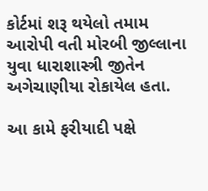કોર્ટમાં શરૂ થયેલો તમામ આરોપી વતી મોરબી જીલ્લાના યુવા ધારાશાસ્ત્રી જીતેન અગેચાણીયા રોકાયેલ હતા.

આ કામે ફરીયાદી પક્ષે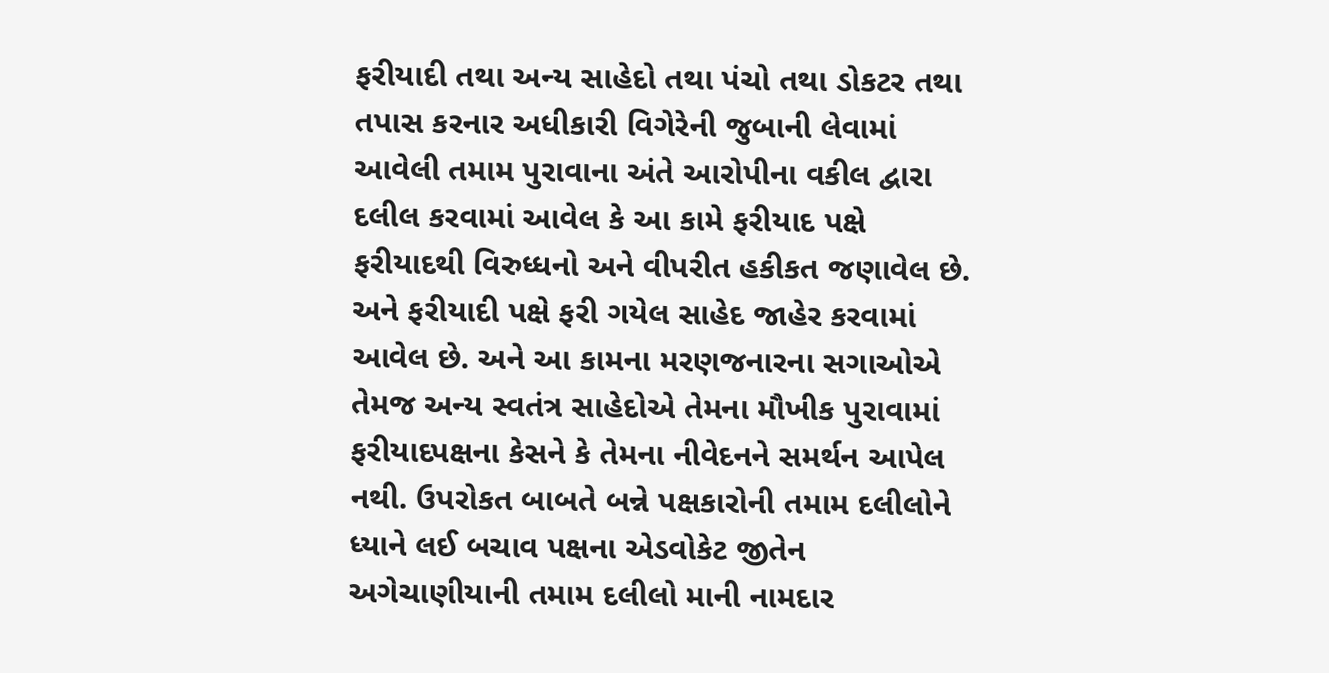ફરીયાદી તથા અન્ય સાહેદો તથા પંચો તથા ડોકટર તથા તપાસ કરનાર અધીકારી વિગેરેની જુબાની લેવામાં આવેલી તમામ પુરાવાના અંતે આરોપીના વકીલ દ્વારા દલીલ કરવામાં આવેલ કે આ કામે ફરીયાદ પક્ષે ફરીયાદથી વિરુધ્ધનો અને વીપરીત હકીકત જણાવેલ છે. અને ફરીયાદી પક્ષે ફરી ગયેલ સાહેદ જાહેર કરવામાં આવેલ છે. અને આ કામના મરણજનારના સગાઓએ તેમજ અન્ય સ્વતંત્ર સાહેદોએ તેમના મૌખીક પુરાવામાં ફરીયાદપક્ષના કેસને કે તેમના નીવેદનને સમર્થન આપેલ નથી. ઉપરોકત બાબતે બન્ને પક્ષકારોની તમામ દલીલોને ધ્યાને લઈ બચાવ પક્ષના એડવોકેટ જીતેન અગેચાણીયાની તમામ દલીલો માની નામદાર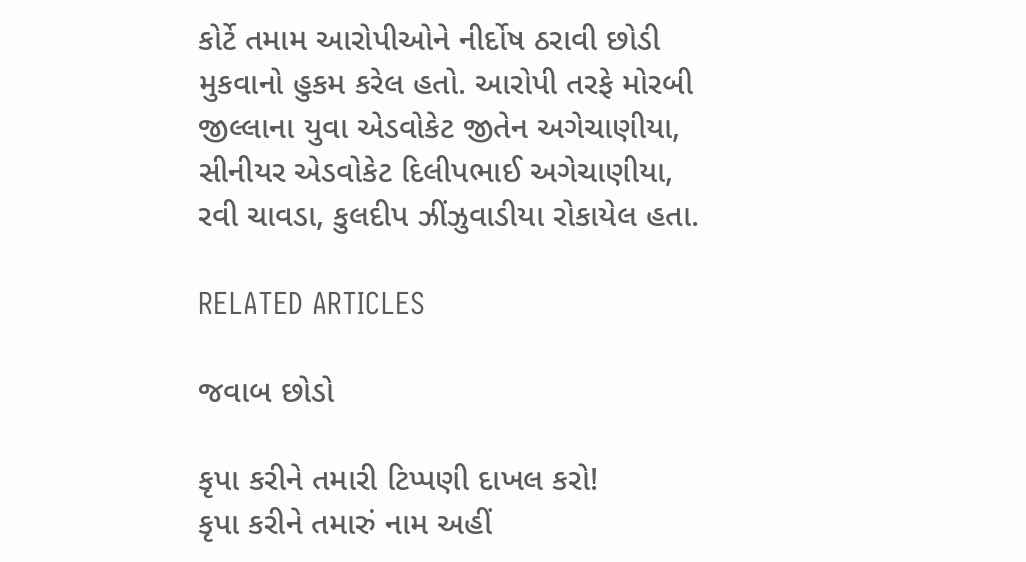કોર્ટે તમામ આરોપીઓને નીર્દોષ ઠરાવી છોડી મુકવાનો હુકમ કરેલ હતો. આરોપી તરફે મોરબી જીલ્લાના યુવા એડવોકેટ જીતેન અગેચાણીયા, સીનીયર એડવોકેટ દિલીપભાઈ અગેચાણીયા, રવી ચાવડા, કુલદીપ ઝીંઝુવાડીયા રોકાયેલ હતા.

RELATED ARTICLES

જવાબ છોડો

કૃપા કરીને તમારી ટિપ્પણી દાખલ કરો!
કૃપા કરીને તમારું નામ અહીં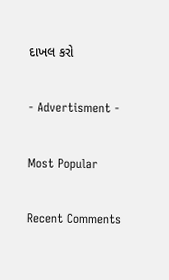દાખલ કરો

- Advertisment -

Most Popular

Recent Comments